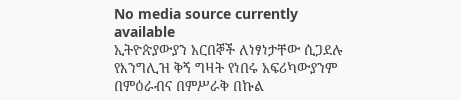No media source currently available
ኢትዮጵያውያን አርበኞች ለነፃነታቸው ሲጋደሉ የእንግሊዝ ቅኝ ግዛት የነበሩ አፍሪካውያንም በምዕራብና በምሥራቅ በኩል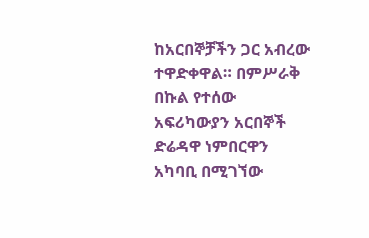ከአርበኞቻችን ጋር አብረው ተዋድቀዋል። በምሥራቅ በኩል የተሰው አፍሪካውያን አርበኞች ድሬዳዋ ነምበርዋን አካባቢ በሚገኘው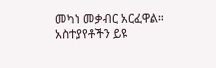መካነ መቃብር አርፈዋል።
አስተያየቶችን ይዩ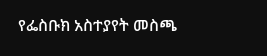የፌስቡክ አስተያየት መስጫ